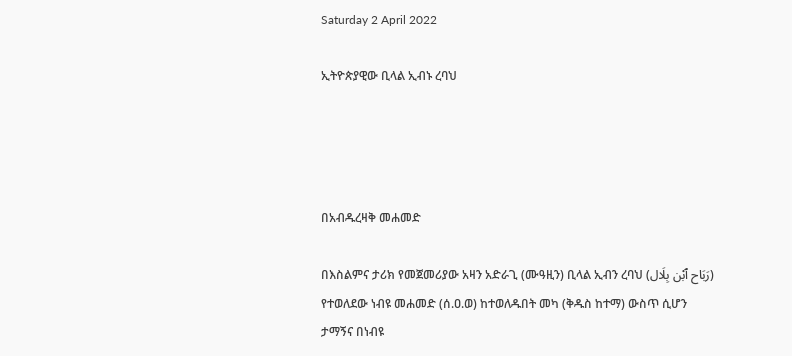Saturday 2 April 2022

ኢትዮጵያዊው ቢላል ኢብኑ ረባህ




በአብዱረዛቅ መሐመድ

በእስልምና ታሪክ የመጀመሪያው አዛን አድራጊ (ሙዓዚን) ቢላል ኢብን ረባህ (رَبَاح ٱبْن بِلَال) የተወለደው ነብዩ መሐመድ (ሰ.ዐ.ወ) ከተወለዱበት መካ (ቅዱስ ከተማ) ውስጥ ሲሆን ታማኝና በነብዩ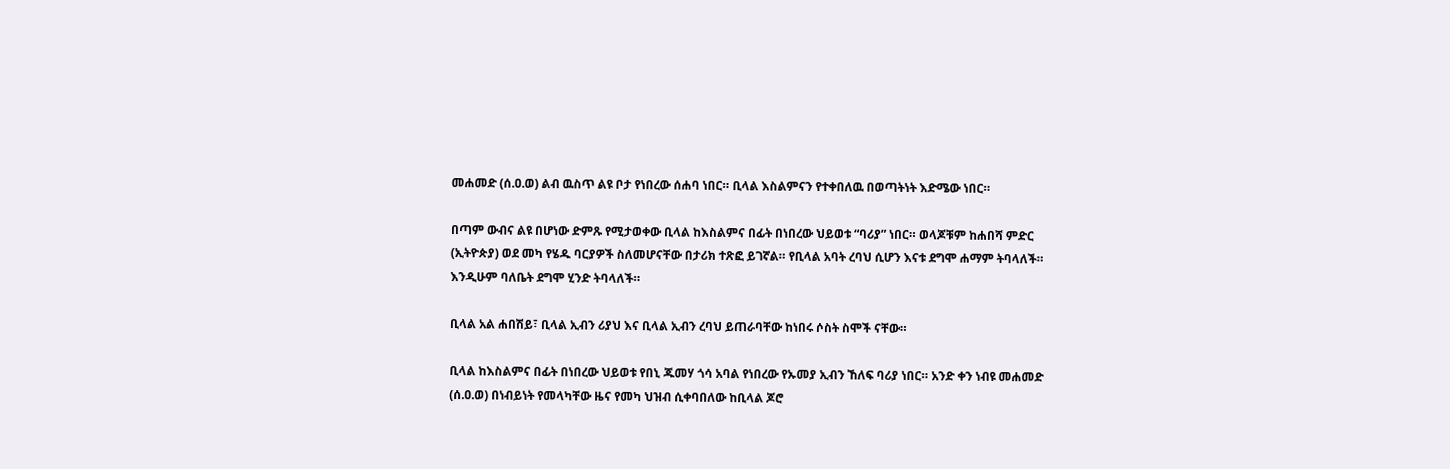መሐመድ (ሰ.ዐ.ወ) ልብ ዉስጥ ልዩ ቦታ የነበረው ሰሐባ ነበር። ቢላል እስልምናን የተቀበለዉ በወጣትነት እድሜው ነበር።

በጣም ውብና ልዩ በሆነው ድምጹ የሚታወቀው ቢላል ከእስልምና በፊት በነበረው ህይወቱ “ባሪያ” ነበር። ወላጆቹም ከሐበሻ ምድር (ኢትዮጵያ) ወደ መካ የሄዱ ባርያዎች ስለመሆናቸው በታሪክ ተጽፎ ይገኛል። የቢላል አባት ረባህ ሲሆን እናቱ ደግሞ ሐማም ትባላለች። እንዲሁም ባለቤት ደግሞ ሂንድ ትባላለች።

ቢላል አል ሐበሽይ፣ ቢላል ኢብን ሪያህ እና ቢላል ኢብን ረባህ ይጠራባቸው ከነበሩ ሶስት ስሞች ናቸው።

ቢላል ከእስልምና በፊት በነበረው ህይወቱ የበኒ ጁመሃ ጎሳ አባል የነበረው የኡመያ ኢብን ኸለፍ ባሪያ ነበር። አንድ ቀን ነብዩ መሐመድ (ሰ.ዐ.ወ) በነብይነት የመላካቸው ዜና የመካ ህዝብ ሲቀባበለው ከቢላል ጆሮ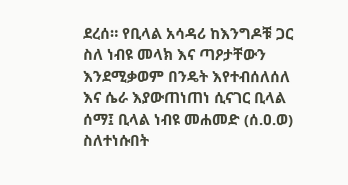ደረሰ። የቢላል አሳዳሪ ከእንግዶቹ ጋር ስለ ነብዩ መላክ እና ጣዖታቸውን እንደሚቃወም በንዴት እየተብሰለሰለ እና ሴራ እያውጠነጠነ ሲናገር ቢላል ሰማ፤ ቢላል ነብዩ መሐመድ (ሰ.ዐ.ወ) ስለተነሱበት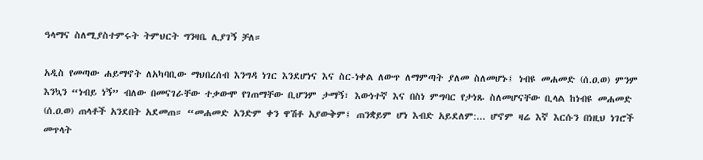ዓላማና ስለሚያስተምሩት ትምህርት ግንዛቤ ሊያገኝ ቻለ።

አዲስ የመጣው ሐይማኖት ለአካባቢው ማህበረሰብ እንግዳ ነገር እንደሆነና እና ስር-ነቀል ለውጥ ለማምጣት ያለመ ስለመሆኑ፤ ነብዩ መሐመድ (ሰ.ዐ.ወ) ምንም እንኳን “ነብይ ነኝ” ብለው በመናገራቸው ተቃውሞ የገጠማቸው ቢሆንም ታማኝ፣ እውነተኛ እና በስነ ምግባር የታነጹ ስለመሆናቸው ቢላል ከነብዩ መሐመድ (ሰ.ዐ.ወ) ጠላቶች አንደበት አደመጠ። “መሐመድ አንድም ቀን ዋሽቶ አያውቅም፤ ጠንቋይም ሆነ እብድ አይደለም:... ሆኖም ዛሬ እኛ እርሱን በነዚህ ነገሮች መጥላት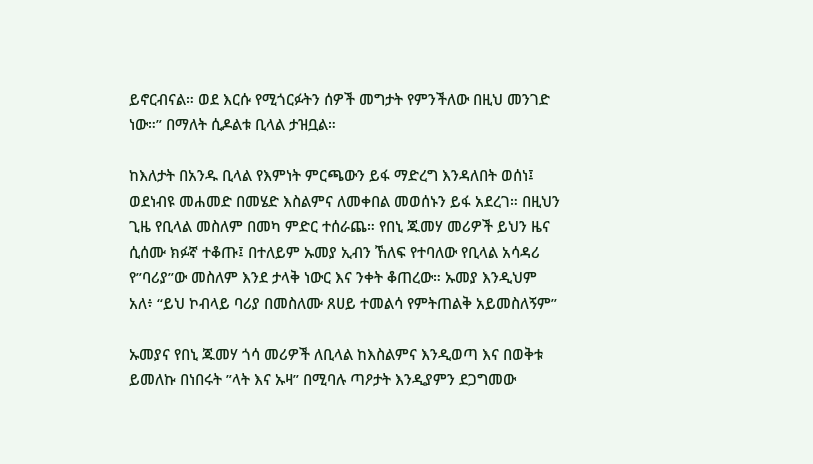ይኖርብናል። ወደ እርሱ የሚጎርፉትን ሰዎች መግታት የምንችለው በዚህ መንገድ ነው።” በማለት ሲዶልቱ ቢላል ታዝቧል።

ከእለታት በአንዱ ቢላል የእምነት ምርጫውን ይፋ ማድረግ እንዳለበት ወሰነ፤ ወደነብዩ መሐመድ በመሄድ እስልምና ለመቀበል መወሰኑን ይፋ አደረገ። በዚህን ጊዜ የቢላል መስለም በመካ ምድር ተሰራጨ። የበኒ ጁመሃ መሪዎች ይህን ዜና ሲሰሙ ክፉኛ ተቆጡ፤ በተለይም ኡመያ ኢብን ኸለፍ የተባለው የቢላል አሳዳሪ የ”ባሪያ”ው መስለም እንደ ታላቅ ነውር እና ንቀት ቆጠረው። ኡመያ እንዲህም አለ፥ “ይህ ኮብላይ ባሪያ በመስለሙ ጸሀይ ተመልሳ የምትጠልቅ አይመስለኝም”

ኡመያና የበኒ ጁመሃ ጎሳ መሪዎች ለቢላል ከእስልምና እንዲወጣ እና በወቅቱ ይመለኩ በነበሩት ”ላት እና ኡዛ” በሚባሉ ጣዖታት እንዲያምን ደጋግመው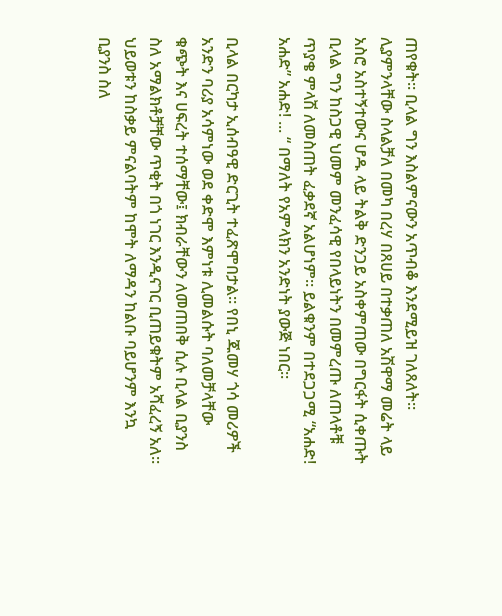ጠየቁት። ቢላል ግን እስልምናውን አጥብቆ እንደሚይዝ ገለጸለት። ሊያምንላቸው ስላልቻለ በመካ በረሃ በጸሀይ በተቃጠለ አሽዋማ መሬት ላይ አስሮ አስተኝተውና ሆዱ ላይ ትልቅ ድንጋይ አስቀምጠው በግርፋት ሲቀጡት ቢላል ግን ከስጋዊ ህመም መንፈሳዊ የበላይነትን በመምረጡ ለጠላቶቹ ጥያቄ ምላሽ ለመስጠት ፈቃደኛ አልሆነም። ይልቁንም በተደጋጋሚ “አሐድ! አሐድ” አሐድ! ... “ በማለት የአምላክን አንድነት ያውጅ ነበር።

ቢላል በርካታ ኢሰብዓዊ ድርጊት ተፈጽሞበታል። የበኒ ጁመሃ ጎሳ መሪዎች አንድን ባሪያ አሳምነው ወደ ቀድሞ እምነቱ ሊመልሱት ባለመቻላቸው ቁጭት እና ሀፍረት ተሰማቸው፤ ክብራቸውን ለመጠበቅ ሲሉ ቢላል ቢያንስ ስለ አማልክቶቻቸው ጥቂት በጎ ነገር እንዲናገር ቢጠይቁትም አሻፈረኝ አለ። ህይወቱን ከስቃይ ምናልባትም ከሞት ለማዳን ከልቡ ባይሆንም እንኳ ቢያንስ ስለ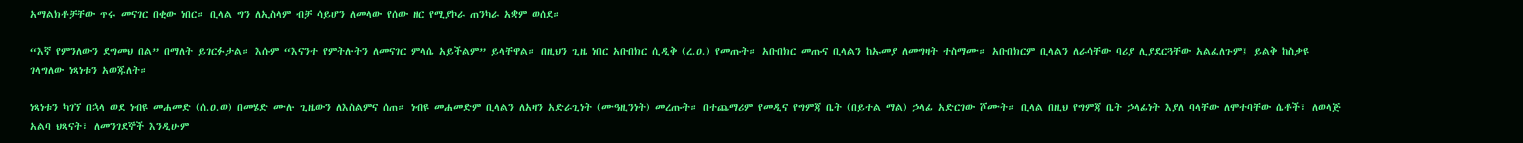አማልክቶቻቸው ጥሩ መናገር በቂው ነበር። ቢላል ግን ለኢስላም ብቻ ሳይሆን ለመላው የሰው ዘር የሚያኮራ ጠንካራ አቋም ወሰደ።

“እኛ የምንለውን ደግመህ በል” በማለት ይገርፉታል። እሱም “እናንተ የምትሉትን ለመናገር ምላሴ አይችልም” ይላቸዋል። በዚህን ጊዜ ነበር አቡበክር ሲዲቅ (ረ.ዐ.) የመጡት። አቡበክር መጡና ቢላልን ከኡመያ ለመግዛት ተስማሙ። አቡበክርም ቢላልን ለራሳቸው ባሪያ ሊያደርጓቸው አልፈለጉም፤ ይልቅ ከስቃዩ ገላግለው ነጻነቱን አወጁለት።

ነጻነቱን ካገኘ በኋላ ወደ ነብዩ መሐመድ (ሰ.ዐ.ወ) በመሄድ ሙሉ ጊዜውን ለእስልምና ሰጠ። ነብዩ መሐመድም ቢላልን ለአዛን አድራጊነት (ሙዓዚንነት) መረጡት። በተጨማሪም የመዲና የግምጃ ቤት (በይተል ማል) ኃላፊ አድርገው ሾሙት። ቢላል በዚህ የግምጃ ቤት ኃላፊነት እያለ ባላቸው ለሞተባቸው ሴቶች፣ ለወላጅ አልባ ህጻናት፣ ለመንገደኞች እንዲሁም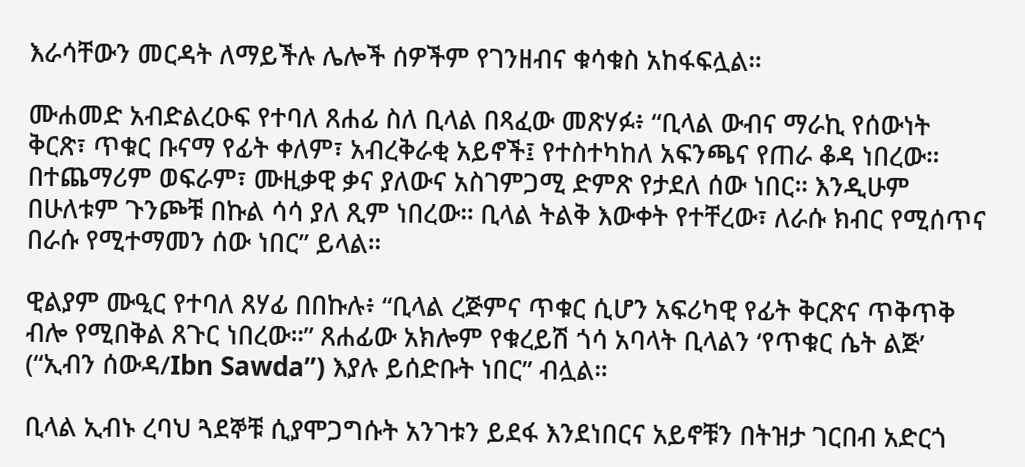እራሳቸውን መርዳት ለማይችሉ ሌሎች ሰዎችም የገንዘብና ቁሳቁስ አከፋፍሏል።

ሙሐመድ አብድልረዑፍ የተባለ ጸሐፊ ስለ ቢላል በጻፈው መጽሃፉ፥ “ቢላል ውብና ማራኪ የሰውነት ቅርጽ፣ ጥቁር ቡናማ የፊት ቀለም፣ አብረቅራቂ አይኖች፤ የተስተካከለ አፍንጫና የጠራ ቆዳ ነበረው። በተጨማሪም ወፍራም፣ ሙዚቃዊ ቃና ያለውና አስገምጋሚ ድምጽ የታደለ ሰው ነበር። እንዲሁም በሁለቱም ጉንጮቹ በኩል ሳሳ ያለ ጺም ነበረው። ቢላል ትልቅ እውቀት የተቸረው፣ ለራሱ ክብር የሚሰጥና በራሱ የሚተማመን ሰው ነበር” ይላል።

ዊልያም ሙዒር የተባለ ጸሃፊ በበኩሉ፥ “ቢላል ረጅምና ጥቁር ሲሆን አፍሪካዊ የፊት ቅርጽና ጥቅጥቅ ብሎ የሚበቅል ጸጉር ነበረው።” ጸሐፊው አክሎም የቁረይሽ ጎሳ አባላት ቢላልን ‘የጥቁር ሴት ልጅ’ (“ኢብን ሰውዳ/Ibn Sawda”) እያሉ ይሰድቡት ነበር” ብሏል።

ቢላል ኢብኑ ረባህ ጓደኞቹ ሲያሞጋግሱት አንገቱን ይደፋ እንደነበርና አይኖቹን በትዝታ ገርበብ አድርጎ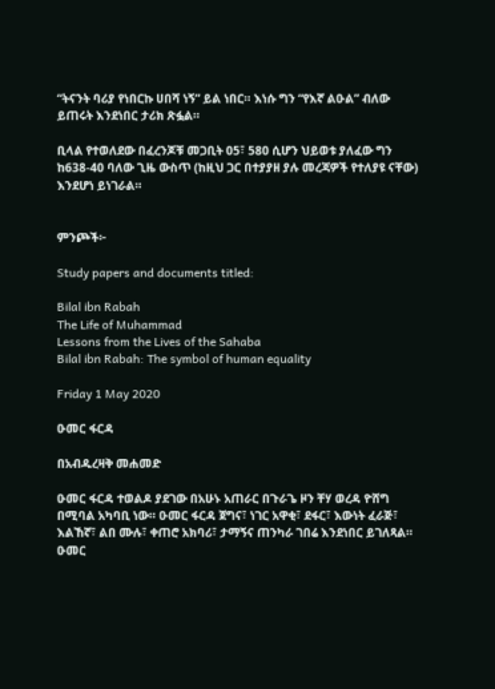“ትናንት ባሪያ የነበርኩ ሀበሻ ነኝ” ይል ነበር። እነሱ ግን “የእኛ ልዑል” ብለው ይጠሩት እንደነበር ታሪክ ጽፏል።

ቢላል የተወለደው በፈረንጆቹ መጋቢት 05፣ 580 ሲሆን ህይወቱ ያለፈው ግን ከ638-40 ባለው ጊዜ ውስጥ (ከዚህ ጋር በተያያዘ ያሉ መረጃዎች የተለያዩ ናቸው) እንደሆነ ይነገራል።


ምንጮች፦

Study papers and documents titled:

Bilal ibn Rabah
The Life of Muhammad
Lessons from the Lives of the Sahaba
Bilal ibn Rabah: The symbol of human equality

Friday 1 May 2020

ዑመር ፋርዳ

በአብዱረዛቅ መሐመድ

ዑመር ፋርዳ ተወልዶ ያደገው በአሁኑ አጠራር በጉራጌ ዞን ቸሃ ወረዳ ዮሸግ በሚባል አካባቢ ነው። ዑመር ፋርዳ ጀግና፣ ነገር አዋቂ፣ ደፋር፣ እውነት ፈራጅ፣ እልኸኛ፣ ልበ ሙሉ፣ ቀጠሮ አክባሪ፣ ታማኝና ጠንካራ ገበሬ እንደነበር ይገለጻል።
ዑመር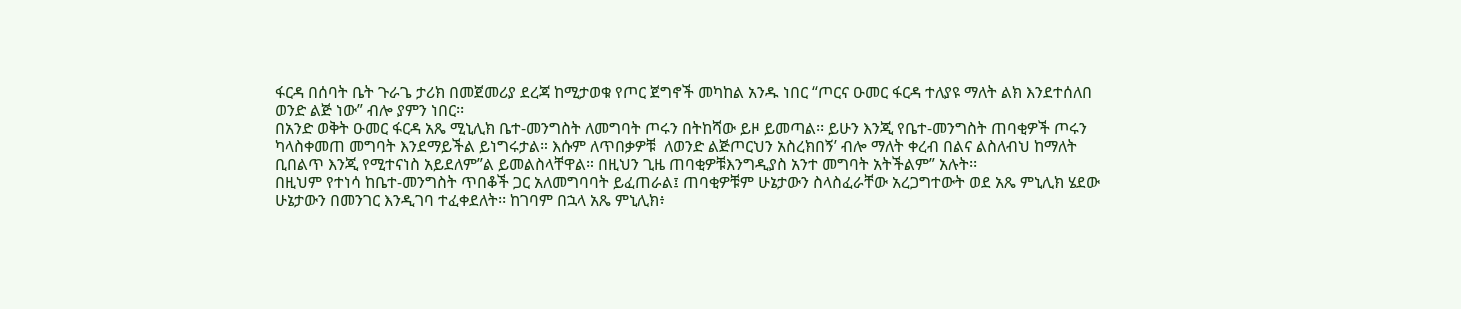ፋርዳ በሰባት ቤት ጉራጌ ታሪክ በመጀመሪያ ደረጃ ከሚታወቁ የጦር ጀግኖች መካከል አንዱ ነበር “ጦርና ዑመር ፋርዳ ተለያዩ ማለት ልክ እንደተሰለበ ወንድ ልጅ ነው” ብሎ ያምን ነበር፡፡
በአንድ ወቅት ዑመር ፋርዳ አጼ ሚኒሊክ ቤተ-መንግስት ለመግባት ጦሩን በትከሻው ይዞ ይመጣል፡፡ ይሁን እንጂ የቤተ-መንግስት ጠባቂዎች ጦሩን ካላስቀመጠ መግባት እንደማይችል ይነግሩታል። እሱም ለጥበቃዎቹ  ለወንድ ልጅጦርህን አስረክበኝ’ ብሎ ማለት ቀረብ በልና ልስለብህ ከማለት ቢበልጥ እንጂ የሚተናነስ አይደለም”ል ይመልስላቸዋል። በዚህን ጊዜ ጠባቂዎቹእንግዲያስ አንተ መግባት አትችልም” አሉት፡፡
በዚህም የተነሳ ከቤተ-መንግስት ጥበቆች ጋር አለመግባባት ይፈጠራል፤ ጠባቂዎቹም ሁኔታውን ስላስፈራቸው አረጋግተውት ወደ አጼ ምኒሊክ ሄደው ሁኔታውን በመንገር እንዲገባ ተፈቀደለት፡፡ ከገባም በኋላ አጼ ምኒሊክ፥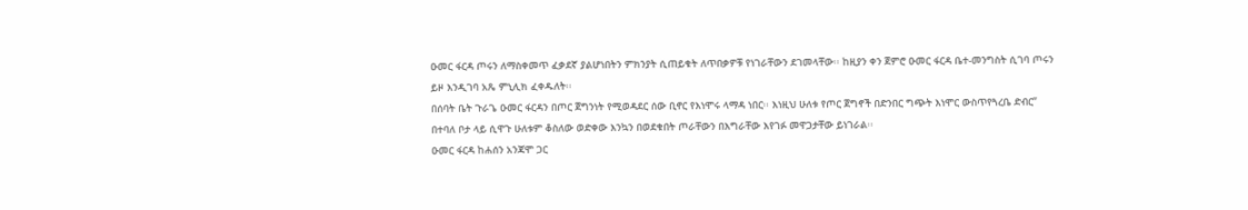ዑመር ፋርዳ ጦሩን ለማስቀመጥ ፈቃደኛ ያልሆነበትን ምክንያት ሲጠይቁት ለጥበቃዎቹ የነገራቸውን ደገመላቸው፡፡ ከዚያን ቀን ጀምሮ ዑመር ፋርዳ ቤተ-መንግስት ሲገባ ጦሩን ይዞ እንዲገባ አጼ ምኒሊክ ፈቀዱለት፡፡
በሰባት ቤት ጉራጌ ዑመር ፋርዳን በጦር ጀግንነት የሚወዳደር ሰው ቢኖር የእነሞሩ ላማዳ ነበር፡፡ እነዚህ ሁለቱ የጦር ጀግኖች በድንበር ግጭት እነሞር ውስጥየጓረቤ ድብር” በተባለ ቦታ ላይ ሲዋጉ ሁለቱም ቆስለው ወድቀው እንኳን በወደቁበት ጦራቸውን በእግራቸው እየገፉ መዋጋታቸው ይነገራል፡፡
ዑመር ፋርዳ ከሐሰን አንጃሞ ጋር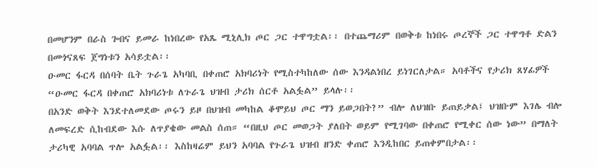በመሆንም በራስ ጐበና ይመራ ከነበረው የአጼ ሚኒሊክ ጦር ጋር ተዋግቷል፡፡ በተጨማሪም በወቅቱ ከነበሩ ጦረኞች ጋር ተዋግቶ ድልን በመጎናጸፍ ጀግነቱን አሳይቷል፡፡
ዑመር ፋርዳ በሰባት ቤት ጉራጌ አካባቢ በቀጠሮ አክባሪነት የሚስተካከለው ሰው እንዳልነበረ ይነገርለታል። አባቶችና የታሪክ ጸሃፊዎች “ዑመር ፋርዳ በቀጠሮ አክባሪነቱ ለጉራጌ ህዝብ ታሪክ ሰርቶ አልፏል” ይላሉ፡፡
በአንድ ወቅት እንደተለመደው ጦሩን ይዞ በህዝብ መካከል ቆሞይህ ጦር ማን ይወጋበት?” ብሎ ለህዝቡ ይጠይቃል፤ ህዝቡም እገሌ ብሎ ለመፍረድ ሲከብደው እሱ ለጥያቄው መልስ ሰጠ። “በዚህ ጦር መወጋት ያለበት ወይም የሚገባው በቀጠሮ የሚቀር ሰው ነው” በማለት ታሪካዊ አባባል ጥሎ አልፏል፡፡ እስከዛሬም ይህን አባባል የጉራጌ ህዝብ ዘንድ ቀጠሮ እንዲከበር ይጠቀምበታል፡፡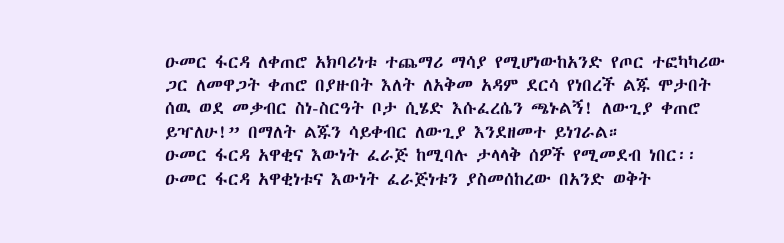ዑመር ፋርዳ ለቀጠሮ አክባሪነቱ ተጨማሪ ማሳያ የሚሆነውከአንድ የጦር ተፎካካሪው ጋር ለመዋጋት ቀጠሮ በያዙበት እለት ለአቅመ አዳም ደርሳ የነበረች ልጁ ሞታበት ሰዉ ወደ መቃብር ስነ-ስርዓት ቦታ ሲሄድ እሱፈረሴን ጫኑልኝ! ለውጊያ ቀጠሮ ይዣለሁ!” በማለት ልጁን ሳይቀብር ለውጊያ እንደዘመተ ይነገራል።
ዑመር ፋርዳ አዋቂና እውነት ፈራጅ ከሚባሉ ታላላቅ ሰዎች የሚመደብ ነበር፡፡ ዑመር ፋርዳ አዋቂነቱና እውነት ፈራጅነቱን ያስመሰከረው በአንድ ወቅት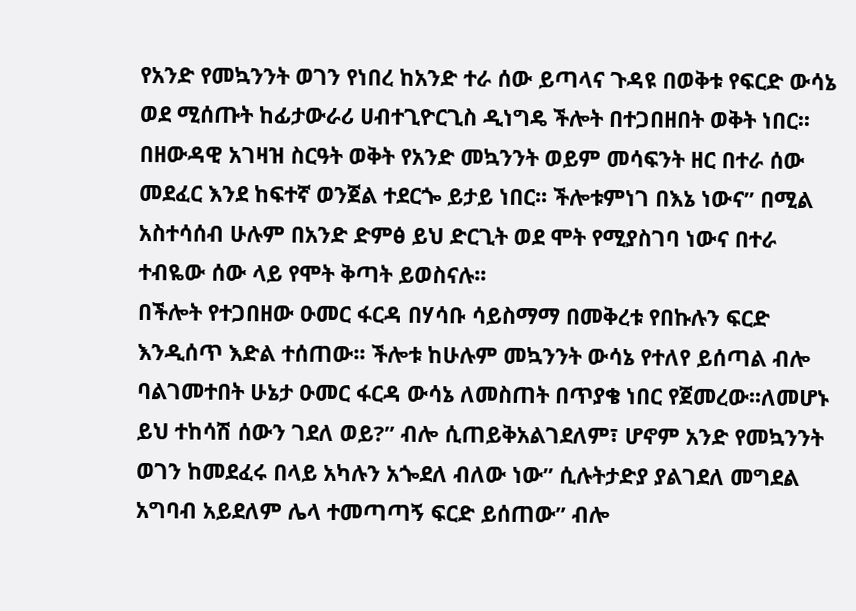የአንድ የመኳንንት ወገን የነበረ ከአንድ ተራ ሰው ይጣላና ጉዳዩ በወቅቱ የፍርድ ውሳኔ ወደ ሚሰጡት ከፊታውራሪ ሀብተጊዮርጊስ ዲነግዴ ችሎት በተጋበዘበት ወቅት ነበር፡፡ በዘውዳዊ አገዛዝ ስርዓት ወቅት የአንድ መኳንንት ወይም መሳፍንት ዘር በተራ ሰው መደፈር እንደ ከፍተኛ ወንጀል ተደርጐ ይታይ ነበር፡፡ ችሎቱምነገ በእኔ ነውና” በሚል አስተሳሰብ ሁሉም በአንድ ድምፅ ይህ ድርጊት ወደ ሞት የሚያስገባ ነውና በተራ ተብዬው ሰው ላይ የሞት ቅጣት ይወስናሉ፡፡
በችሎት የተጋበዘው ዑመር ፋርዳ በሃሳቡ ሳይስማማ በመቅረቱ የበኩሉን ፍርድ እንዲሰጥ እድል ተሰጠው፡፡ ችሎቱ ከሁሉም መኳንንት ውሳኔ የተለየ ይሰጣል ብሎ ባልገመተበት ሁኔታ ዑመር ፋርዳ ውሳኔ ለመስጠት በጥያቄ ነበር የጀመረው፡፡ለመሆኑ ይህ ተከሳሽ ሰውን ገደለ ወይ?” ብሎ ሲጠይቅአልገደለም፣ ሆኖም አንድ የመኳንንት ወገን ከመደፈሩ በላይ አካሉን አጐደለ ብለው ነው” ሲሉትታድያ ያልገደለ መግደል አግባብ አይደለም ሌላ ተመጣጣኝ ፍርድ ይሰጠው” ብሎ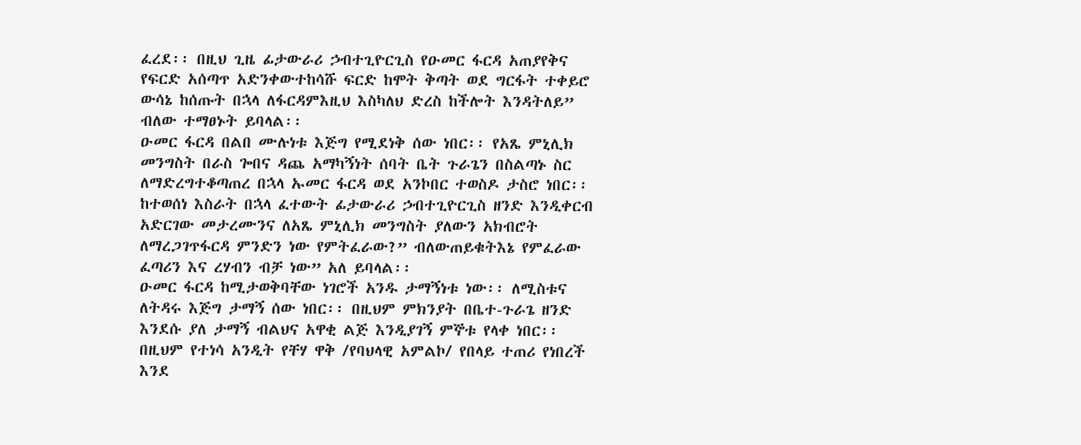ፈረደ፡፡ በዚህ ጊዜ ፊታውራሪ ኃብተጊዮርጊስ የዑመር ፋርዳ አጠያየቅና የፍርድ አሰጣጥ አድንቀውተከሳሹ ፍርድ ከሞት ቅጣት ወደ ግርፋት ተቀይሮ ውሳኔ ከሰጡት በኋላ ለፋርዳምእዚህ እስካለህ ድረስ ከችሎት እንዳትለይ” ብለው ተማፀኑት ይባላል፡፡
ዑመር ፋርዳ በልበ ሙሉነቱ እጅግ የሚደነቅ ሰው ነበር፡፡ የአጼ ምኒሊክ መንግስት በራስ ጐበና ዳጨ አማካኝነት ሰባት ቤት ጉራጌን በስልጣኑ ስር ለማድረግተቆጣጠረ በኋላ ኡመር ፋርዳ ወደ አንኮበር ተወስዶ ታስሮ ነበር፡፡ ከተወሰነ እስራት በኋላ ፈተውት ፊታውራሪ ኃብተጊዮርጊስ ዘንድ እንዲቀርብ አድርገው መታረሙንና ለአጼ ምኒሊክ መንግስት ያለውን አክብሮት ለማረጋገጥፋርዳ ምንድን ነው የምትፈራው?” ብለውጠይቁትእኔ የምፈራው ፈጣሪን እና ረሃብን ብቻ ነው” አለ ይባላል፡፡
ዑመር ፋርዳ ከሚታወቅባቸው ነገሮች አንዱ ታማኝነቱ ነው፡፡ ለሚስቱና ለትዳሩ እጅግ ታማኝ ሰው ነበር፡፡ በዚህም ምክንያት በቤተ-ጉራጌ ዘንድ እንደሱ ያለ ታማኝ ብልህና አዋቂ ልጅ እንዲያገኝ ምኞቱ የላቀ ነበር፡፡ በዚህም የተነሳ አንዲት የቸሃ ዋቅ /የባህላዊ አምልኮ/ የበላይ ተጠሪ የነበረች እንደ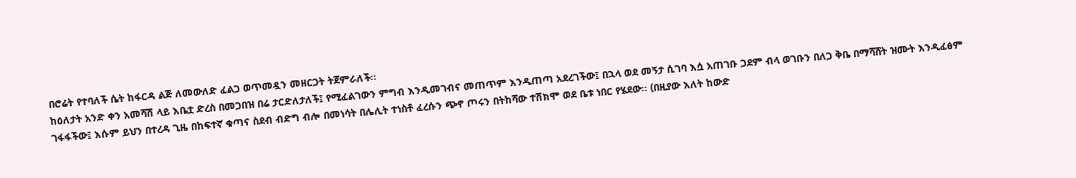በሮሬት የተባለች ሴት ከፋርዳ ልጅ ለመውለድ ፈልጋ ወጥመዷን መዘርጋት ትጀምራለች፡፡
ከዕለታት አንድ ቀን አመሻሽ ላይ እቤቷ ድረስ በመጋበዝ በሬ ታርድለታለች፤ የሚፈልገውን ምግብ እንዲመገብና መጠጥም እንዲጠጣ አደረገችው፤ በኋላ ወደ መኝታ ሲገባ እሷ አጠገቡ ጋደም ብላ ወገቡን በለጋ ቅቤ በማሻሸት ዝሙት እንዲፈፅም ገፋፋችው፤ እሱም ይህን በተረዳ ጊዜ በከፍተኛ ቁጣና ስደብ ብድግ ብሎ በመነሳት በሌሊት ተነስቶ ፈረሱን ጭኖ ጦሩን በትከሻው ተሽክሞ ወደ ቤቱ ነበር የሄደው፡፡ (በዚያው እለት ከውድ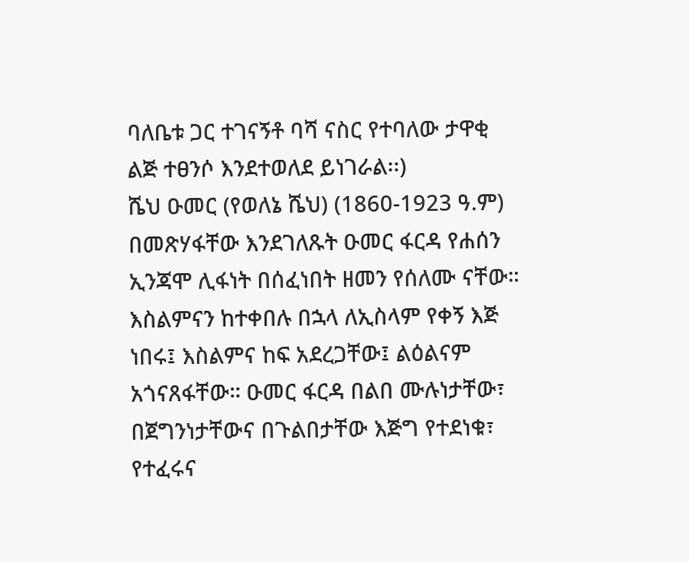ባለቤቱ ጋር ተገናኝቶ ባሻ ናስር የተባለው ታዋቂ ልጅ ተፀንሶ እንደተወለደ ይነገራል፡፡)
ሼህ ዑመር (የወለኔ ሼህ) (1860-1923 ዓ.ም) በመጽሃፋቸው እንደገለጹት ዑመር ፋርዳ የሐሰን ኢንጃሞ ሊፋነት በሰፈነበት ዘመን የሰለሙ ናቸው። እስልምናን ከተቀበሉ በኋላ ለኢስላም የቀኝ እጅ ነበሩ፤ እስልምና ከፍ አደረጋቸው፤ ልዕልናም አጎናጸፋቸው። ዑመር ፋርዳ በልበ ሙሉነታቸው፣ በጀግንነታቸውና በጉልበታቸው እጅግ የተደነቁ፣ የተፈሩና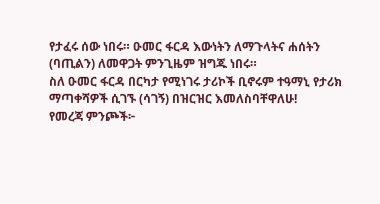የታፈሩ ሰው ነበሩ። ዑመር ፋርዳ እውነትን ለማጉላትና ሐሰትን (ባጢልን) ለመዋጋት ምንጊዜም ዝግጁ ነበሩ።
ስለ ዑመር ፋርዳ በርካታ የሚነገሩ ታሪኮች ቢኖሩም ተዓማኒ የታሪክ ማጣቀሻዎች ሲገኙ (ሳገኝ) በዝርዝር እመለስባቸዋለሁ!
የመረጃ ምንጮች፦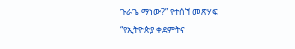ጉራጌ ማነው?” የተሰኘ መጽሃፍ
“የኢትዮጵያ ቀደምትና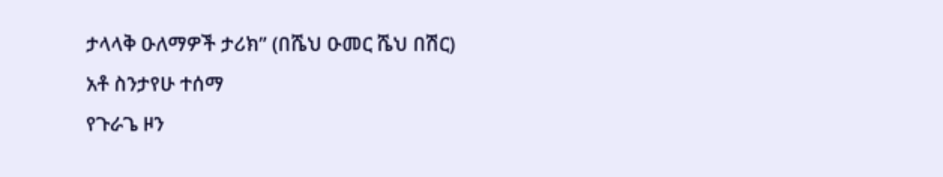ታላላቅ ዑለማዎች ታሪክ” (በሼህ ዑመር ሼህ በሽር)
አቶ ስንታየሁ ተሰማ
የጉራጌ ዞን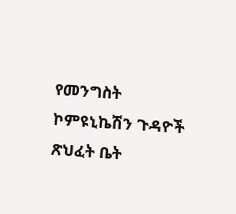የመንግስት ኮምዩኒኬሽን ጉዳዮች ጽህፈት ቤት